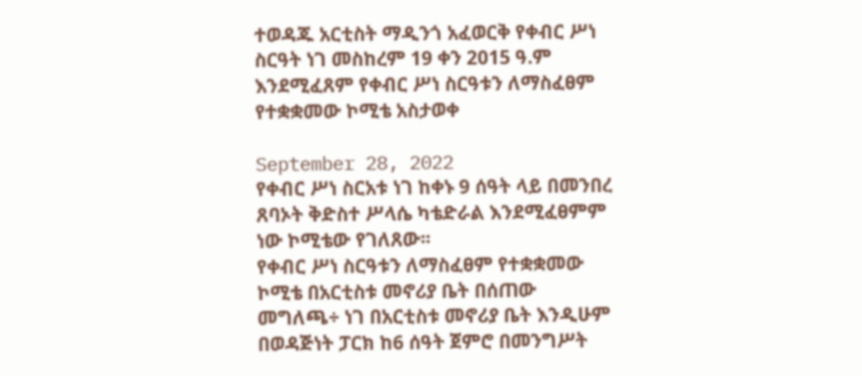ተወዳጁ አርቲስት ማዲንጎ አፈወርቅ የቀብር ሥነ ስርዓት ነገ መስከረም 19 ቀን 2015 ዓ.ም እንደሚፈጸም የቀብር ሥነ ስርዓቱን ለማስፈፀም የተቋቋመው ኮሚቴ አስታወቀ

September 28, 2022
የቀብር ሥነ ስርአቱ ነገ ከቀኑ 9 ሰዓት ላይ በመንበረ ጸባኦት ቅድስተ ሥላሴ ካቴድራል እንደሚፈፀምም ነው ኮሚቴው የገለጸው፡፡
የቀብር ሥነ ስርዓቱን ለማስፈፀም የተቋቋመው ኮሚቴ በአርቲስቱ መኖሪያ ቤት በሰጠው መግለጫ÷ ነገ በአርቲስቱ መኖሪያ ቤት እንዲሁም በወዳጅነት ፓርክ ከ6 ሰዓት ጀምሮ በመንግሥት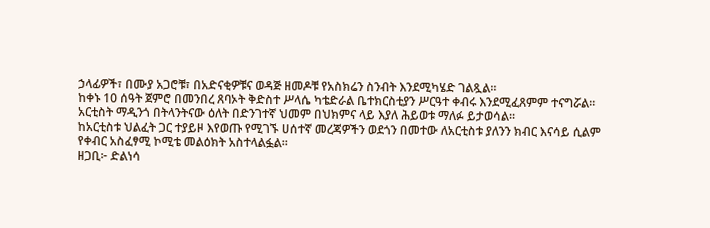ኃላፊዎች፣ በሙያ አጋሮቹ፣ በአድናቂዎቹና ወዳጅ ዘመዶቹ የአስክሬን ስንብት እንደሚካሄድ ገልጿል።
ከቀኑ 10 ሰዓት ጀምሮ በመንበረ ጸባኦት ቅድስተ ሥላሴ ካቴድራል ቤተክርስቲያን ሥርዓተ ቀብሩ እንደሚፈጸምም ተናግሯል።
አርቲስት ማዲንጎ በትላንትናው ዕለት በድንገተኛ ህመም በህክምና ላይ እያለ ሕይወቱ ማለፉ ይታወሳል።
ከአርቲስቱ ህልፈት ጋር ተያይዞ እየወጡ የሚገኙ ሀሰተኛ መረጃዎችን ወደጎን በመተው ለአርቲስቱ ያለንን ክብር እናሳይ ሲልም የቀብር አስፈፃሚ ኮሚቴ መልዕክት አስተላልፏል።
ዘጋቢ፦ ድልነሳ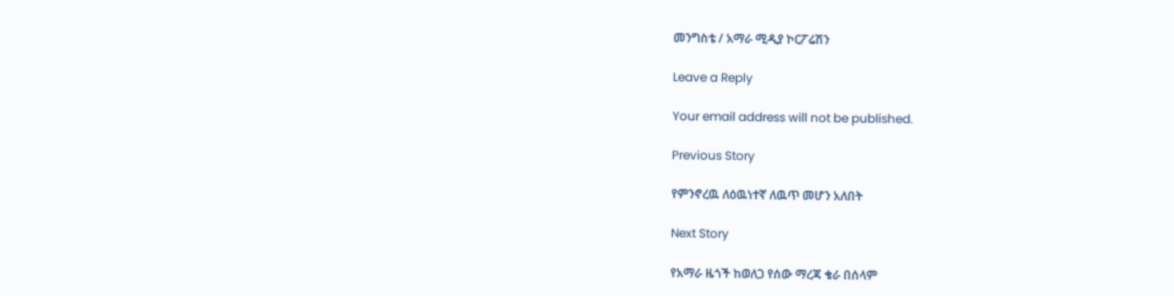መንግስቴ / አማራ ሚዲያ ኮርፖሬሽን

Leave a Reply

Your email address will not be published.

Previous Story

የምንኖረዉ ለዕዉነተኛ ለዉጥ መሆን አለበት

Next Story

የአማራ ዜጎች ከወለጋ የሰው ማረጃ ቄራ በሰላም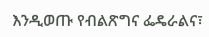እንዲወጡ የብልጽግና ፌዴራልና፣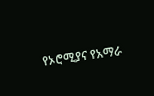የኦሮሚያና የአማራ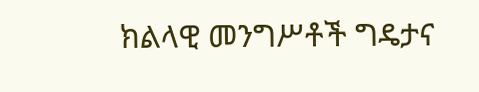ክልላዊ መንግሥቶች ግዴታና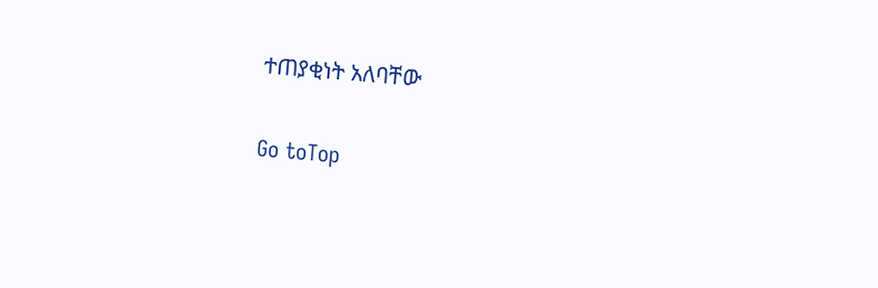ተጠያቂነት አለባቸው

Go toTop